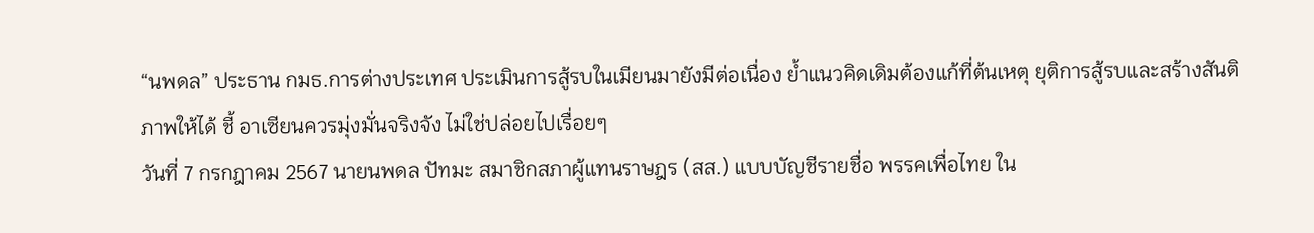“นพดล” ประธาน กมธ.การต่างประเทศ ประเมินการสู้รบในเมียนมายังมีต่อเนื่อง ย้ำแนวคิดเดิมต้องแก้ที่ต้นเหตุ ยุติการสู้รบและสร้างสันติภาพให้ได้ ชี้ อาเซียนควรมุ่งมั่นจริงจัง ไม่ใช่ปล่อยไปเรื่อยๆ
วันที่ 7 กรกฎาคม 2567 นายนพดล ปัทมะ สมาชิกสภาผู้แทนราษฎร (สส.) แบบบัญชีรายชื่อ พรรคเพื่อไทย ใน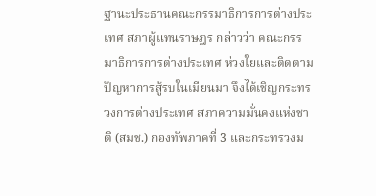ฐานะประธานคณะกรรมาธิการการต่างประเทศ สภาผู้แทนราษฎร กล่าวว่า คณะกรรมาธิการการต่างประเทศ ห่วงใยและติดตามปัญหาการสู้รบในเมียนมา จึงได้เชิญกระทรวงการต่างประเทศ สภาความมั่นคงแห่งชาติ (สมช.) กองทัพภาคที่ 3 และกระทรวงม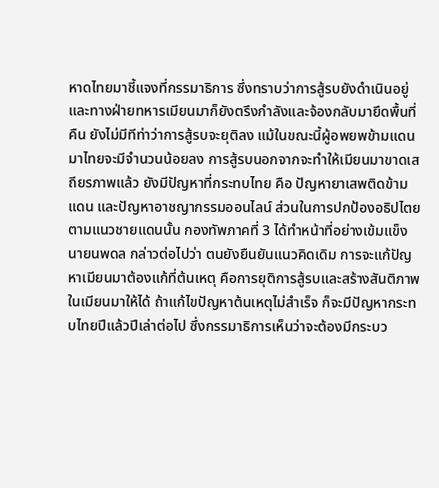หาดไทยมาชี้แจงที่กรรมาธิการ ซึ่งทราบว่าการสู้รบยังดำเนินอยู่ และทางฝ่ายทหารเมียนมาก็ยังตรึงกำลังและจ้องกลับมายึดพื้นที่คืน ยังไม่มีทีท่าว่าการสู้รบจะยุติลง แม้ในขณะนี้ผู้อพยพข้ามแดนมาไทยจะมีจำนวนน้อยลง การสู้รบนอกจากจะทำให้เมียนมาขาดเสถียรภาพแล้ว ยังมีปัญหาที่กระทบไทย คือ ปัญหายาเสพติดข้ามแดน และปัญหาอาชญากรรมออนไลน์ ส่วนในการปกป้องอธิปไตยตามแนวชายแดนนั้น กองทัพภาคที่ 3 ได้ทำหน้าที่อย่างเข้มแข็ง
นายนพดล กล่าวต่อไปว่า ตนยังยืนยันแนวคิดเดิม การจะแก้ปัญหาเมียนมาต้องแก้ที่ต้นเหตุ คือการยุติการสู้รบและสร้างสันติภาพในเมียนมาให้ได้ ถ้าแก้ไขปัญหาต้นเหตุไม่สำเร็จ ก็จะมีปัญหากระทบไทยปีแล้วปีเล่าต่อไป ซึ่งกรรมาธิการเห็นว่าจะต้องมีกระบว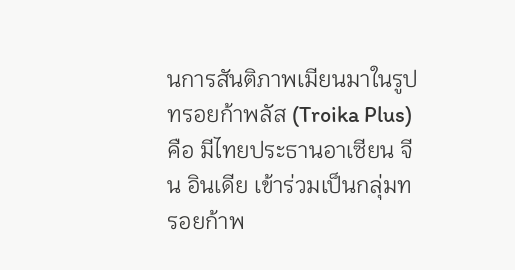นการสันติภาพเมียนมาในรูปทรอยก้าพลัส (Troika Plus) คือ มีไทยประธานอาเซียน จีน อินเดีย เข้าร่วมเป็นกลุ่มทรอยก้าพ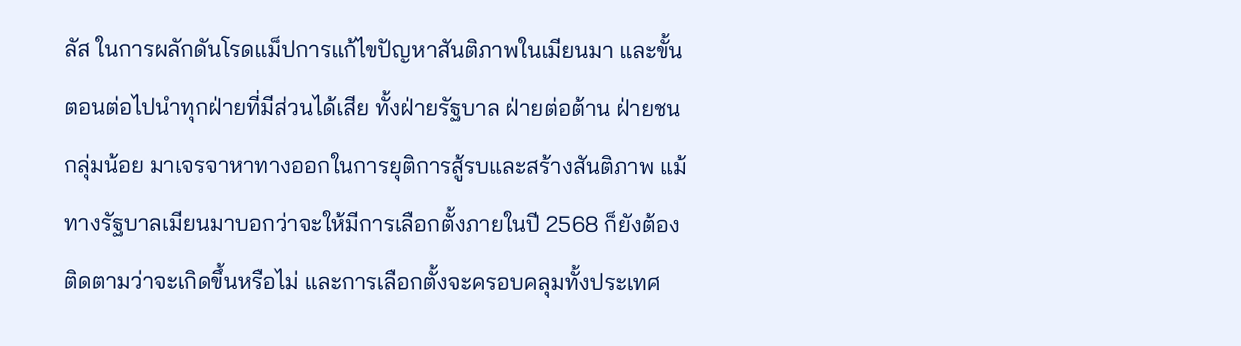ลัส ในการผลักดันโรดแม็ปการแก้ไขปัญหาสันติภาพในเมียนมา และขั้นตอนต่อไปนำทุกฝ่ายที่มีส่วนได้เสีย ทั้งฝ่ายรัฐบาล ฝ่ายต่อต้าน ฝ่ายชนกลุ่มน้อย มาเจรจาหาทางออกในการยุติการสู้รบและสร้างสันติภาพ แม้ทางรัฐบาลเมียนมาบอกว่าจะให้มีการเลือกตั้งภายในปี 2568 ก็ยังต้องติดตามว่าจะเกิดขึ้นหรือไม่ และการเลือกตั้งจะครอบคลุมทั้งประเทศ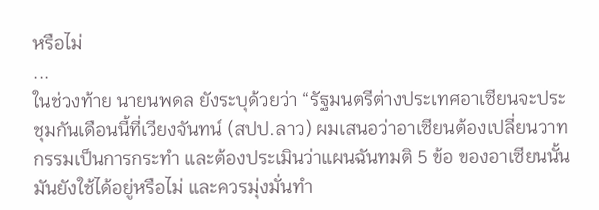หรือไม่
...
ในช่วงท้าย นายนพดล ยังระบุด้วยว่า “รัฐมนตรีต่างประเทศอาเซียนจะประชุมกันเดือนนี้ที่เวียงจันทน์ (สปป.ลาว) ผมเสนอว่าอาเซียนต้องเปลี่ยนวาทกรรมเป็นการกระทำ และต้องประเมินว่าแผนฉันทมติ 5 ข้อ ของอาเซียนนั้นมันยังใช้ได้อยู่หรือไม่ และควรมุ่งมั่นทำ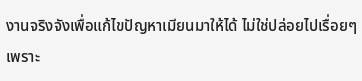งานจริงจังเพื่อแก้ไขปัญหาเมียนมาให้ได้ ไม่ใช่ปล่อยไปเรื่อยๆ เพราะ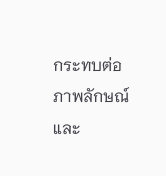กระทบต่อภาพลักษณ์และ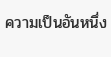ความเป็นอันหนึ่ง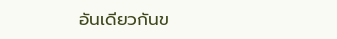อันเดียวกันข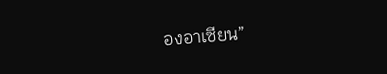องอาเซียน”